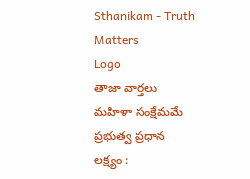Sthanikam - Truth Matters
Logo
తాజా వార్తలు
మహిళా సంక్షేమమే ప్రభుత్వ ప్రధాన లక్ష్యం :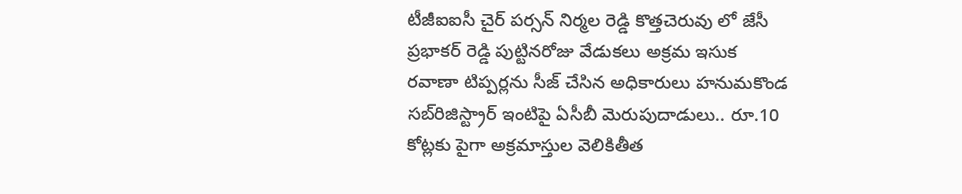టీజీఐఐసీ చైర్ పర్సన్ నిర్మల రెడ్డి కొత్తచెరువు లో జేసీ ప్రభాకర్ రెడ్డి పుట్టినరోజు వేడుకలు అక్రమ ఇసుక రవాణా టిప్పర్లను సీజ్ చేసిన అధికారులు హనుమకొండ సబ్‌రిజిస్ట్రార్ ఇంటిపై ఏసీబీ మెరుపుదాడులు.. రూ.10 కోట్లకు పైగా అక్రమాస్తుల వెలికితీత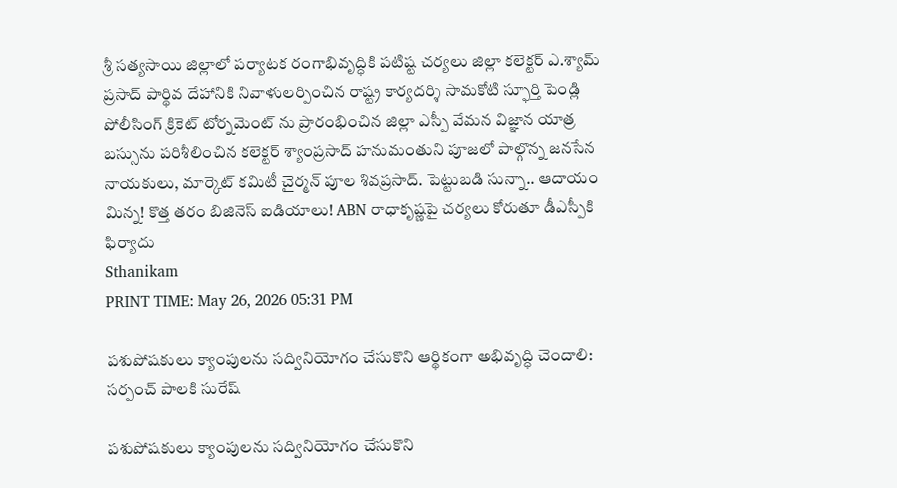శ్రీ సత్యసాయి జిల్లాలో పర్యాటక రంగాభివృద్ధికి పటిష్ట చర్యలు జిల్లా కలెక్టర్ ఎ.శ్యామ్ ప్రసాద్ పార్థివ దేహానికి నివాళులర్పించిన రాష్ట్ర కార్యదర్శి సామకోటి స్ఫూర్తి పెండ్లి పోలీసింగ్ క్రికెట్ టోర్నమెంట్ ను ప్రారంభించిన జిల్లా ఎస్పీ వేమన విజ్ఞాన యాత్ర బస్సును పరిశీలించిన కలెక్టర్ శ్యాంప్రసాద్ హనుమంతుని పూజలో పాల్గొన్న జనసేన నాయకులు, మార్కెట్ కమిటీ చైర్మన్ పూల శివప్రసాద్. పెట్టుబడి సున్నా.. ఆదాయం మిన్న! కొత్త తరం బిజినెస్ ఐడియాలు! ABN రాధాకృష్ణపై చర్యలు కోరుతూ డీఎస్పీకి ఫిర్యాదు
Sthanikam
PRINT TIME: May 26, 2026 05:31 PM

పశుపోషకులు క్యాంపులను సద్వినియోగం చేసుకొని ఆర్థికంగా అభివృద్ధి చెందాలి: సర్పంచ్ పాలకి సురేష్

పశుపోషకులు క్యాంపులను సద్వినియోగం చేసుకొని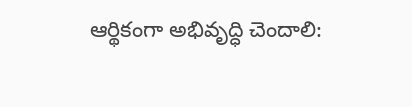ఆర్థికంగా అభివృద్ధి చెందాలి: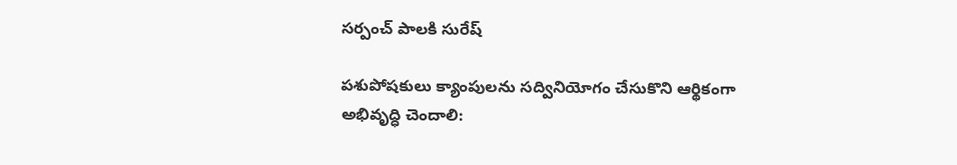సర్పంచ్ పాలకి సురేష్

పశుపోషకులు క్యాంపులను సద్వినియోగం చేసుకొని ఆర్థికంగా అభివృద్ధి చెందాలి: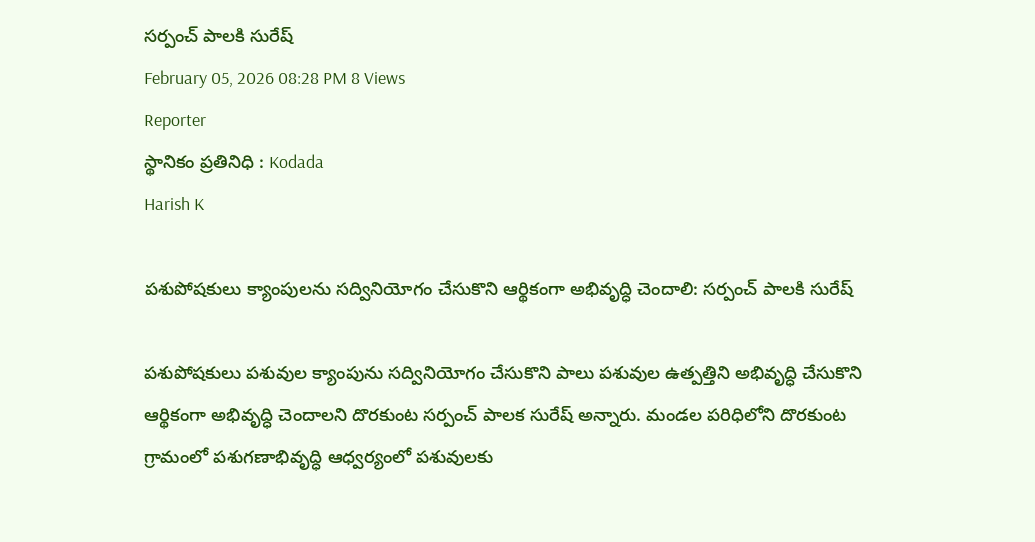సర్పంచ్ పాలకి సురేష్
February 05, 2026 08:28 PM 8 Views
Reporter
స్థానికం ప్రతినిధి : Kodada
Harish K

పశుపోషకులు క్యాంపులను సద్వినియోగం చేసుకొని ఆర్థికంగా అభివృద్ధి చెందాలి: సర్పంచ్ పాలకి సురేష్

పశుపోషకులు పశువుల క్యాంపును సద్వినియోగం చేసుకొని పాలు పశువుల ఉత్పత్తిని అభివృద్ధి చేసుకొని ఆర్థికంగా అభివృద్ధి చెందాలని దొరకుంట సర్పంచ్ పాలక సురేష్ అన్నారు. మండల పరిధిలోని దొరకుంట గ్రామంలో పశుగణాభివృద్ధి ఆధ్వర్యంలో పశువులకు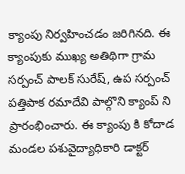క్యాంపు నిర్వహించడం జరిగినది. ఈ క్యాంపుకు ముఖ్య అతిథిగా గ్రామ సర్పంచ్ పాలక్ సురేష్, ఉప సర్పంచ్ పత్తిపాక రమాదేవి పాల్గొని క్యాంప్ ని ప్రారంభించారు. ఈ క్యాంపు కి కోదాడ మండల పశువైద్యాధికారి డాక్టర్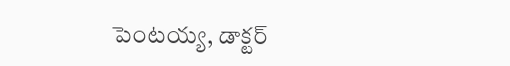పెంటయ్య, డాక్టర్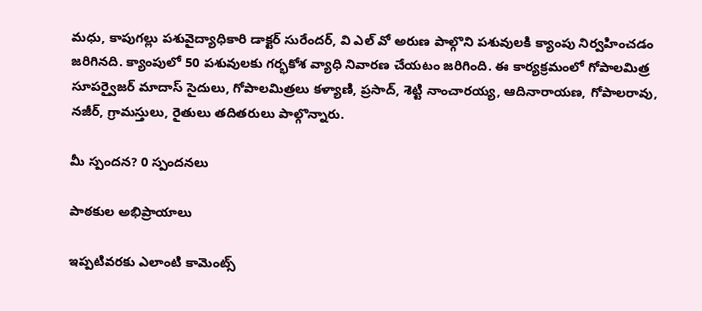మధు, కాపుగల్లు పశువైద్యాధికారి డాక్టర్ సురేందర్, వి ఎల్ వో అరుణ పాల్గొని పశువులకి క్యాంపు నిర్వహించడం జరిగినది. క్యాంపులో 50 పశువులకు గర్భకోశ వ్యాధి నివారణ చేయటం జరిగింది. ఈ కార్యక్రమంలో గోపాలమిత్ర సూపర్వైజర్ మాదాస్ సైదులు, గోపాలమిత్రలు కళ్యాణి, ప్రసాద్, శెట్టి నాంచారయ్య, ఆదినారాయణ, గోపాలరావు, నజీర్, గ్రామస్తులు, రైతులు తదితరులు పాల్గొన్నారు.

మీ స్పందన? 0 స్పందనలు

పాఠకుల అభిప్రాయాలు

ఇప్పటివరకు ఎలాంటి కామెంట్స్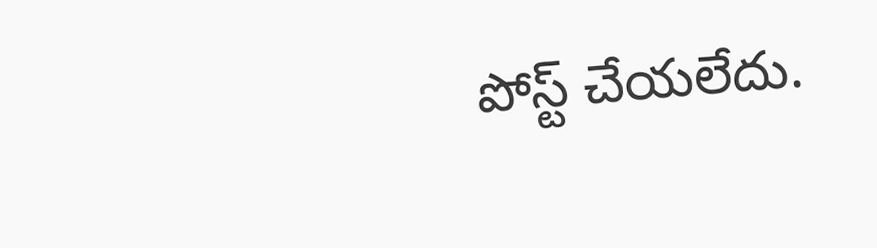పోస్ట్ చేయలేదు.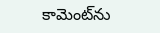కామెంట్‌ను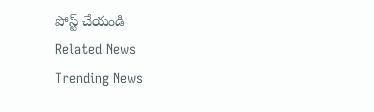పోస్ట్ చేయండి
Related News
Trending News